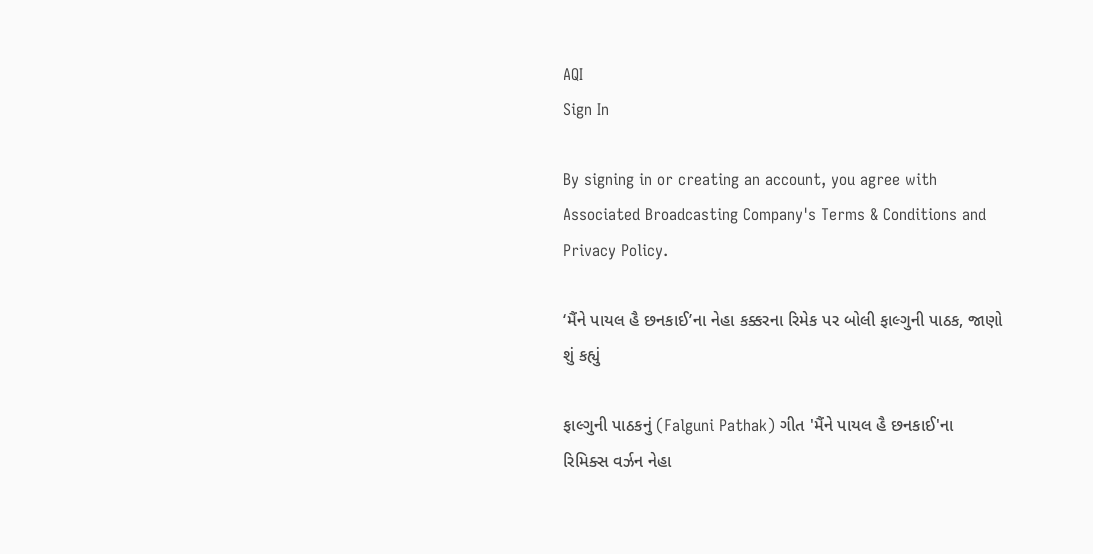AQI
Sign In

By signing in or creating an account, you agree with Associated Broadcasting Company's Terms & Conditions and Privacy Policy.

‘મૈંને પાયલ હૈ છનકાઈ’ના નેહા કક્કરના રિમેક પર બોલી ફાલ્ગુની પાઠક, જાણો શું કહ્યું

ફાલ્ગુની પાઠકનું (Falguni Pathak) ગીત 'મૈંને પાયલ હૈ છનકાઈ'ના રિમિક્સ વર્ઝન નેહા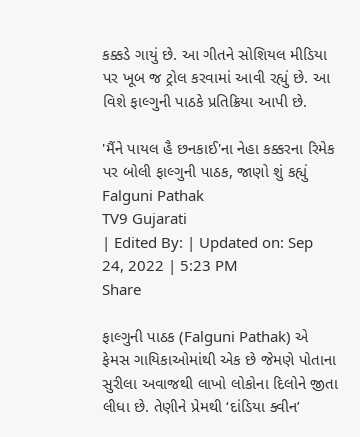કક્કડે ગાયું છે. આ ગીતને સોશિયલ મીડિયા પર ખૂબ જ ટ્રોલ કરવામાં આવી રહ્યું છે. આ વિશે ફાલ્ગુની પાઠકે પ્રતિક્રિયા આપી છે.

'મૈંને પાયલ હૈ છનકાઈ'ના નેહા કક્કરના રિમેક પર બોલી ફાલ્ગુની પાઠક, જાણો શું કહ્યું
Falguni Pathak
TV9 Gujarati
| Edited By: | Updated on: Sep 24, 2022 | 5:23 PM
Share

ફાલ્ગુની પાઠક (Falguni Pathak) એ ફેમસ ગાયિકાઓમાંથી એક છે જેમણે પોતાના સુરીલા અવાજથી લાખો લોકોના દિલોને જીતા લીધા છે. તેણીને પ્રેમથી ‘દાંડિયા ક્વીન’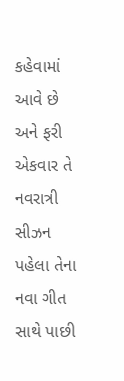કહેવામાં આવે છે અને ફરી એકવાર તે નવરાત્રી સીઝન પહેલા તેના નવા ગીત સાથે પાછી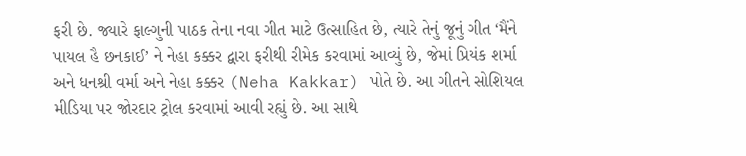ફરી છે. જ્યારે ફાલ્ગુની પાઠક તેના નવા ગીત માટે ઉત્સાહિત છે, ત્યારે તેનું જૂનું ગીત ‘મૈંને પાયલ હૈ છનકાઈ’ ને નેહા કક્કર દ્વારા ફરીથી રીમેક કરવામાં આવ્યું છે, જેમાં પ્રિયંક શર્મા અને ધનશ્રી વર્મા અને નેહા કક્કર (Neha Kakkar) પોતે છે. આ ગીતને સોશિયલ મીડિયા પર જોરદાર ટ્રોલ કરવામાં આવી રહ્યું છે. આ સાથે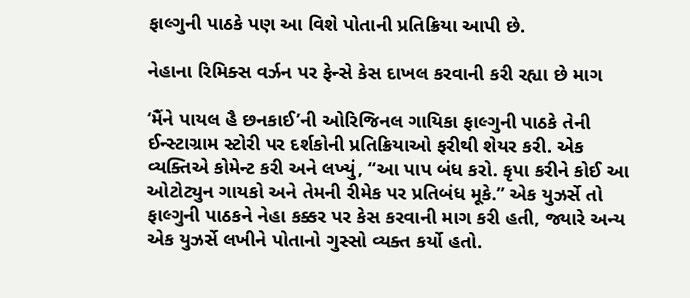ફાલ્ગુની પાઠકે પણ આ વિશે પોતાની પ્રતિક્રિયા આપી છે.

નેહાના રિમિક્સ વર્ઝન પર ફેન્સે કેસ દાખલ કરવાની કરી રહ્યા છે માગ

‘મૈંને પાયલ હૈ છનકાઈ’ની ઓરિજિનલ ગાયિકા ફાલ્ગુની પાઠકે તેની ઈન્સ્ટાગ્રામ સ્ટોરી પર દર્શકોની પ્રતિક્રિયાઓ ફરીથી શેયર કરી. એક વ્યક્તિએ કોમેન્ટ કરી અને લખ્યું, “આ પાપ બંધ કરો. કૃપા કરીને કોઈ આ ઓટોટ્યુન ગાયકો અને તેમની રીમેક પર પ્રતિબંધ મૂકે.” એક યુઝર્સે તો ફાલ્ગુની પાઠકને નેહા કક્કર પર કેસ કરવાની માગ કરી હતી, જ્યારે અન્ય એક યુઝર્સે લખીને પોતાનો ગુસ્સો વ્યક્ત કર્યો હતો.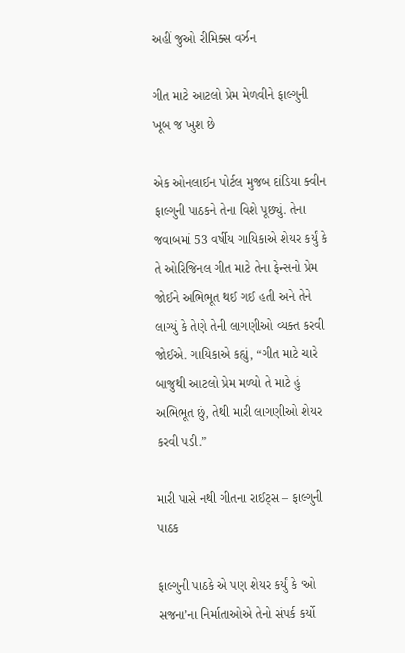અહીં જુઓ રીમિક્સ વર્ઝન

ગીત માટે આટલો પ્રેમ મેળવીને ફાલ્ગુની ખૂબ જ ખુશ છે

એક ઓનલાઈન પોર્ટલ મુજબ દાંડિયા ક્વીન ફાલ્ગુની પાઠકને તેના વિશે પૂછ્યું. તેના જવાબમાં 53 વર્ષીય ગાયિકાએ શેયર કર્યું કે તે ઓરિજિનલ ગીત માટે તેના ફેન્સનો પ્રેમ જોઈને અભિભૂત થઈ ગઈ હતી અને તેને લાગ્યું કે તેણે તેની લાગણીઓ વ્યક્ત કરવી જોઈએ. ગાયિકાએ કહ્યું, “ગીત માટે ચારે બાજુથી આટલો પ્રેમ મળ્યો તે માટે હું અભિભૂત છું, તેથી મારી લાગણીઓ શેયર કરવી પડી.”

મારી પાસે નથી ગીતના રાઈટ્સ – ફાલ્ગુની પાઠક

ફાલ્ગુની પાઠકે એ પણ શેયર કર્યું કે ‘ઓ સજના’ના નિર્માતાઓએ તેનો સંપર્ક કર્યો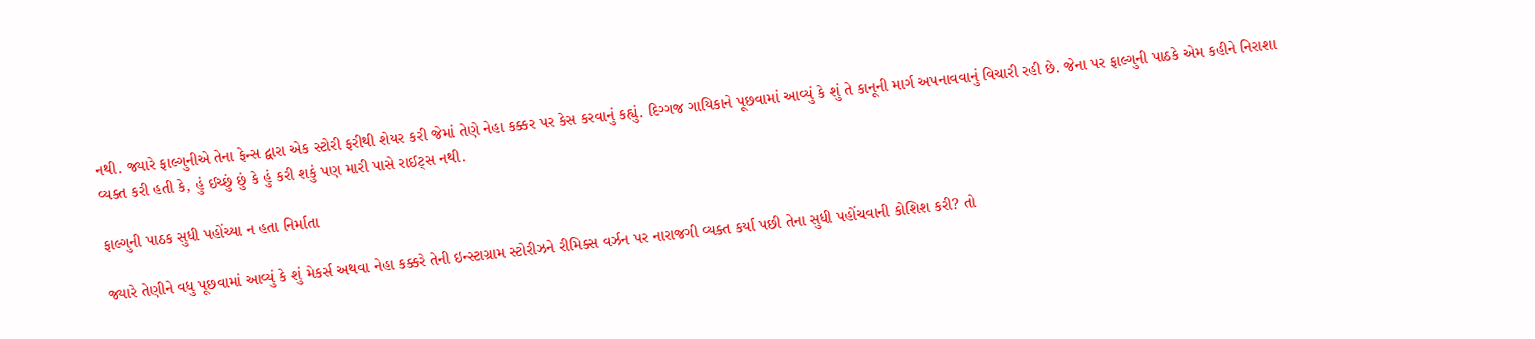નથી. જ્યારે ફાલ્ગુનીએ તેના ફેન્સ દ્વારા એક સ્ટોરી ફરીથી શેયર કરી જેમાં તેણે નેહા કક્કર પર કેસ કરવાનું કહ્યું. દિગ્ગજ ગાયિકાને પૂછવામાં આવ્યું કે શું તે કાનૂની માર્ગ અપનાવવાનું વિચારી રહી છે. જેના પર ફાલ્ગુની પાઠકે એમ કહીને નિરાશા વ્યક્ત કરી હતી કે, હું ઈચ્છું છું કે હું કરી શકું પણ મારી પાસે રાઈટ્સ નથી.

ફાલ્ગુની પાઠક સુધી પહોંચ્યા ન હતા નિર્માતા

જ્યારે તેણીને વધુ પૂછવામાં આવ્યું કે શું મેકર્સ અથવા નેહા કક્કરે તેની ઇન્સ્ટાગ્રામ સ્ટોરીઝને રીમિક્સ વર્ઝન પર નારાજગી વ્યક્ત કર્યા પછી તેના સુધી પહોંચવાની કોશિશ કરી? તો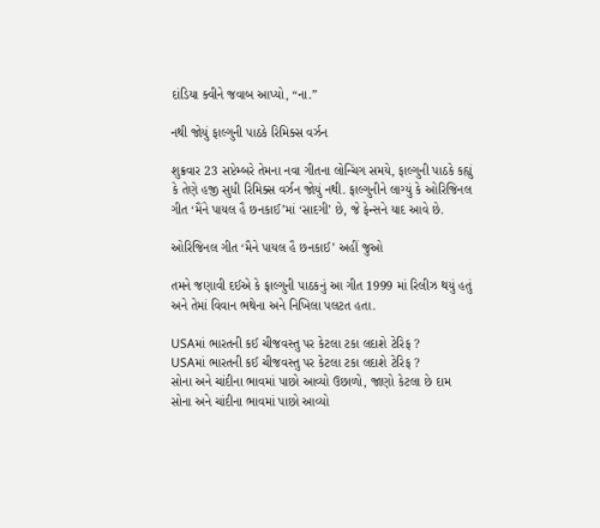દાંડિયા ક્વીને જવાબ આપ્યો, “ના.”

નથી જોયું ફાલ્ગુની પાઠકે રિમિક્સ વર્ઝન

શુક્રવાર 23 સપ્ટેમ્બરે તેમના નવા ગીતના લોન્ચિંગ સમયે, ફાલ્ગુની પાઠકે કહ્યું કે તેણે હજી સુધી રિમિક્સ વર્ઝન જોયું નથી. ફાલ્ગુનીને લાગ્યું કે ઓરિજિનલ ગીત ‘મૈંને પાયલ હૈ છનકાઈ’માં ‘સાદગી’ છે, જે ફેન્સને યાદ આવે છે.

ઓરિજિનલ ગીત ‘મૈને પાયલ હૈ છનકાઈ’ અહીં જુઓ

તમને જણાવી દઈએ કે ફાલ્ગુની પાઠકનું આ ગીત 1999 માં રિલીઝ થયું હતું અને તેમાં વિવાન ભથેના અને નિખિલા પલટત હતા.

USAમાં ભારતની કઈ ચીજવસ્તુ પર કેટલા ટકા લદાશે ટેરિફ ?
USAમાં ભારતની કઈ ચીજવસ્તુ પર કેટલા ટકા લદાશે ટેરિફ ?
સોના અને ચાંદીના ભાવમાં પાછો આવ્યો ઉછાળો, જાણો કેટલા છે દામ
સોના અને ચાંદીના ભાવમાં પાછો આવ્યો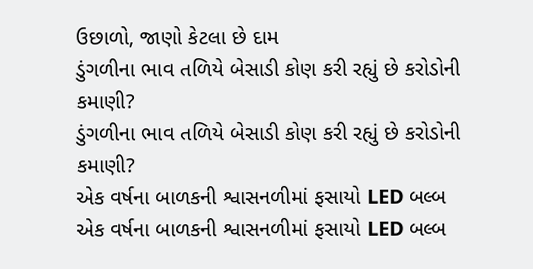ઉછાળો, જાણો કેટલા છે દામ
ડુંગળીના ભાવ તળિયે બેસાડી કોણ કરી રહ્યું છે કરોડોની કમાણી?
ડુંગળીના ભાવ તળિયે બેસાડી કોણ કરી રહ્યું છે કરોડોની કમાણી?
એક વર્ષના બાળકની શ્વાસનળીમાં ફસાયો LED બલ્બ
એક વર્ષના બાળકની શ્વાસનળીમાં ફસાયો LED બલ્બ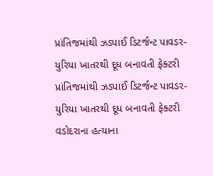પ્રાંતિજમાંથી ઝડપાઈ ડિટર્જન્ટ પાવડર- યુરિયા ખાતરથી દૂધ બનાવતી ફેક્ટરી
પ્રાંતિજમાંથી ઝડપાઈ ડિટર્જન્ટ પાવડર- યુરિયા ખાતરથી દૂધ બનાવતી ફેક્ટરી
વડોદરાના હત્યાના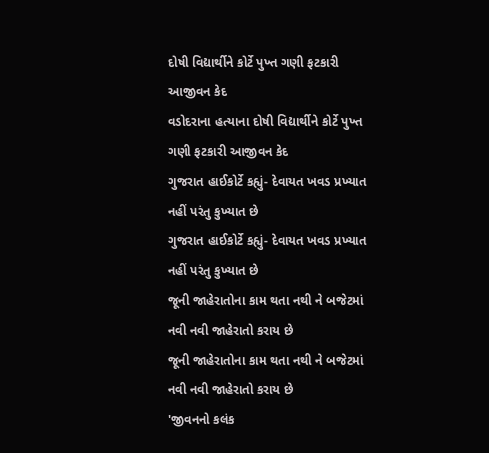દોષી વિદ્યાર્થીને કોર્ટે પુખ્ત ગણી ફટકારી આજીવન કેદ
વડોદરાના હત્યાના દોષી વિદ્યાર્થીને કોર્ટે પુખ્ત ગણી ફટકારી આજીવન કેદ
ગુજરાત હાઈકોર્ટે કહ્યું- દેવાયત ખવડ પ્રખ્યાત નહીં પરંતુ કુખ્યાત છે
ગુજરાત હાઈકોર્ટે કહ્યું- દેવાયત ખવડ પ્રખ્યાત નહીં પરંતુ કુખ્યાત છે
જૂની જાહેરાતોના કામ થતા નથી ને બજેટમાં નવી નવી જાહેરાતો કરાય છે
જૂની જાહેરાતોના કામ થતા નથી ને બજેટમાં નવી નવી જાહેરાતો કરાય છે
'જીવનનો કલંક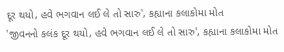દૂર થયો, હવે ભગવાન લઈ લે તો સારુ', કહ્યાના કલાકોમા મોત
'જીવનનો કલંક દૂર થયો, હવે ભગવાન લઈ લે તો સારુ', કહ્યાના કલાકોમા મોત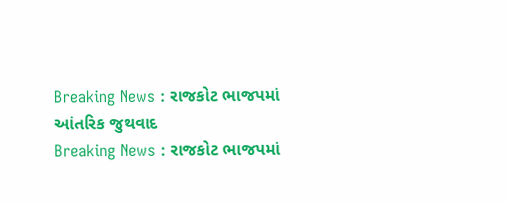Breaking News : રાજકોટ ભાજપમાં આંતરિક જુથવાદ
Breaking News : રાજકોટ ભાજપમાં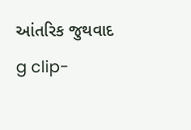આંતરિક જુથવાદ
g clip-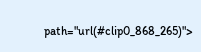path="url(#clip0_868_265)">